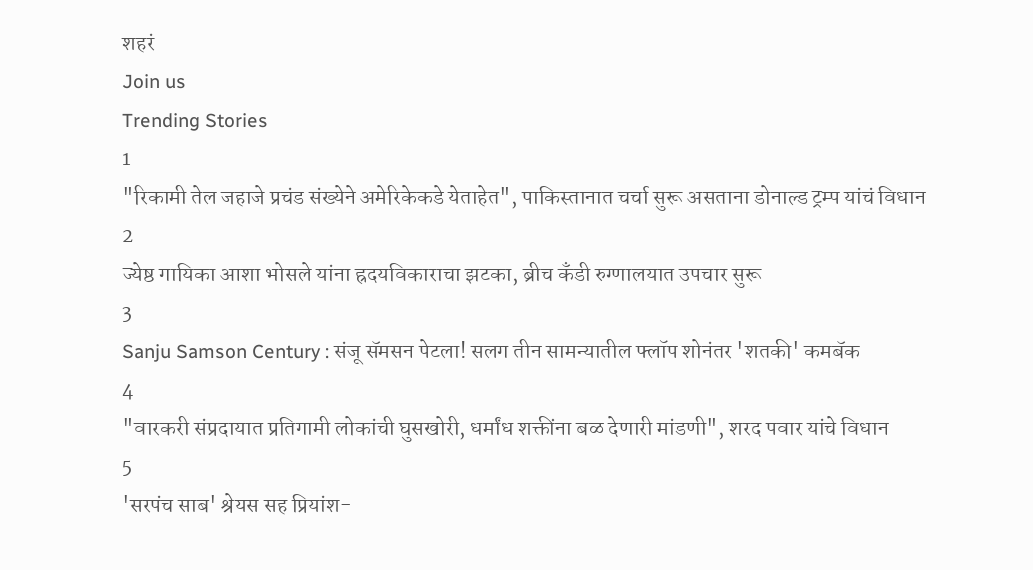शहरं
Join us
Trending Stories
1
"रिकामी तेल जहाजे प्रचंड संख्येने अमेरिकेकडे येताहेत", पाकिस्तानात चर्चा सुरू असताना डोनाल्ड ट्रम्प यांचं विधान
2
ज्येष्ठ गायिका आशा भोसले यांना ह्रदयविकाराचा झटका, ब्रीच कँडी रुग्णालयात उपचार सुरू
3
Sanju Samson Century : संजू सॅमसन पेटला! सलग तीन सामन्यातील फ्लॉप शोनंतर 'शतकी' कमबॅक
4
"वारकरी संप्रदायात प्रतिगामी लोकांची घुसखोरी, धर्मांध शक्तींना बळ देणारी मांडणी", शरद पवार यांचे विधान
5
'सरपंच साब' श्रेयस सह प्रियांश-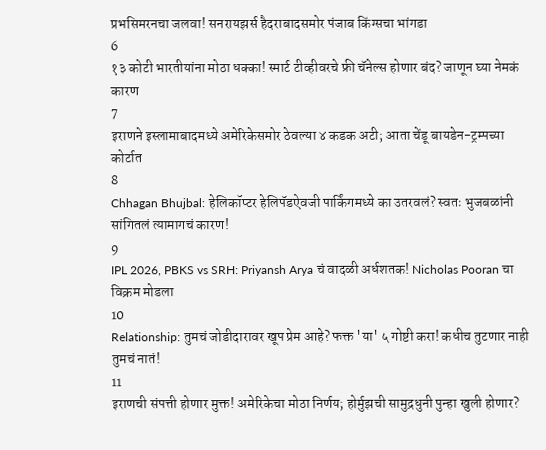प्रभसिमरनचा जलवा! सनरायझर्स हैदराबादसमोर पंजाब किंग्सचा भांगडा
6
१३ कोटी भारतीयांना मोठा धक्का! स्मार्ट टीव्हीवरचे फ्री चॅनेल्स होणार बंद? जाणून घ्या नेमकं कारण
7
इराणने इस्लामाबादमध्ये अमेरिकेसमोर ठेवल्या ४ कडक अटी; आता चेंडू बायडेन-ट्रम्पच्या कोर्टात
8
Chhagan Bhujbal: हेलिकॉप्टर हेलिपॅडऐवजी पार्किंगमध्ये का उतरवलं? स्वतः भुजबळांनी सांगितलं त्यामागचं कारण!
9
IPL 2026, PBKS vs SRH: Priyansh Arya चं वादळी अर्धशतक! Nicholas Pooran चा विक्रम मोडला
10
Relationship: तुमचं जोडीदारावर खूप प्रेम आहे? फक्त 'या' ५ गोष्टी करा! कधीच तुटणार नाही तुमचं नातं!
11
इराणची संपत्ती होणार मुक्त! अमेरिकेचा मोठा निर्णय; होर्मुझची सामुद्रधुनी पुन्हा खुली होणार?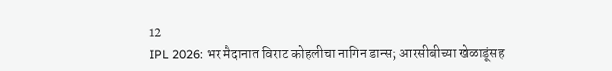12
IPL 2026: भर मैदानात विराट कोहलीचा नागिन डान्स; आरसीबीच्या खेळाडूंसह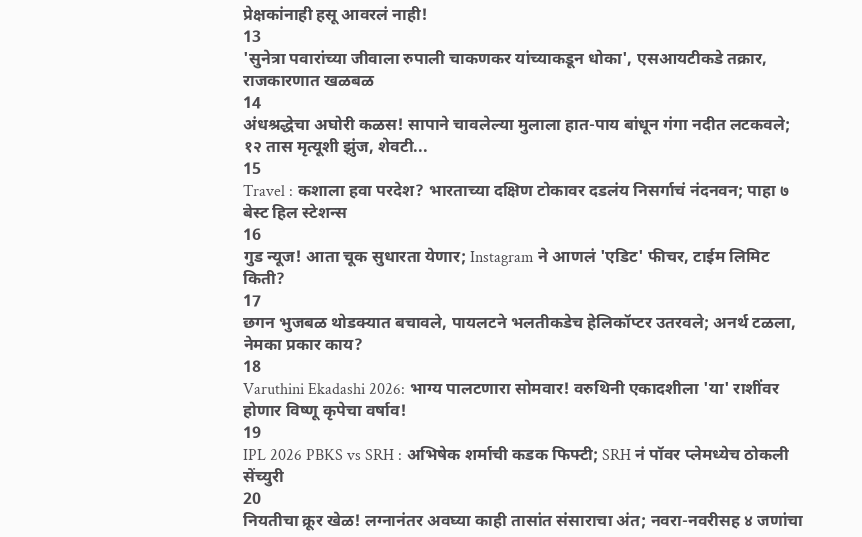प्रेक्षकांनाही हसू आवरलं नाही!
13
'सुनेत्रा पवारांच्या जीवाला रुपाली चाकणकर यांच्याकडून धोका', एसआयटीकडे तक्रार, राजकारणात खळबळ
14
अंधश्रद्धेचा अघोरी कळस! सापाने चावलेल्या मुलाला हात-पाय बांधून गंगा नदीत लटकवले; १२ तास मृत्यूशी झुंज, शेवटी...
15
Travel : कशाला हवा परदेश? भारताच्या दक्षिण टोकावर दडलंय निसर्गाचं नंदनवन; पाहा ७ बेस्ट हिल स्टेशन्स
16
गुड न्यूज! आता चूक सुधारता येणार; Instagram ने आणलं 'एडिट' फीचर, टाईम लिमिट किती?
17
छगन भुजबळ थोडक्यात बचावले, पायलटने भलतीकडेच हेलिकॉप्टर उतरवले; अनर्थ टळला, नेमका प्रकार काय?
18
Varuthini Ekadashi 2026: भाग्य पालटणारा सोमवार! वरुथिनी एकादशीला 'या' राशींवर होणार विष्णू कृपेचा वर्षाव!
19
IPL 2026 PBKS vs SRH : अभिषेक शर्माची कडक फिफ्टी; SRH नं पॉवर प्लेमध्येच ठोकली सेंच्युरी
20
नियतीचा क्रूर खेळ! लग्नानंतर अवघ्या काही तासांत संसाराचा अंत; नवरा-नवरीसह ४ जणांचा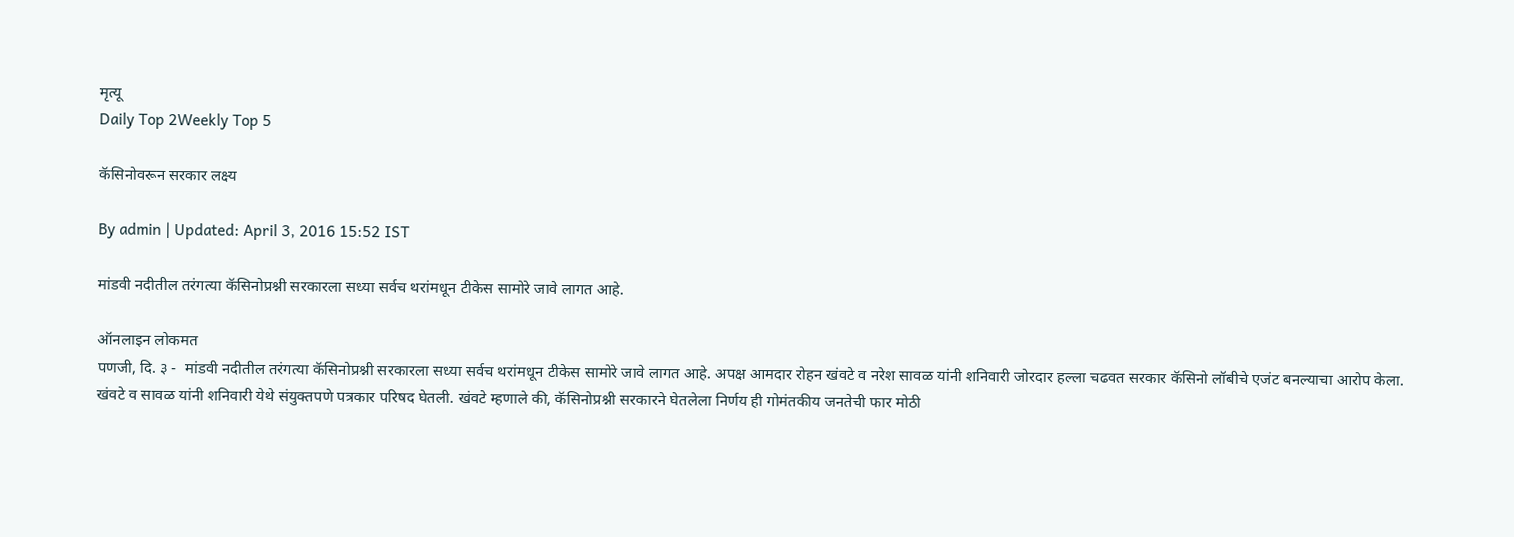मृत्यू
Daily Top 2Weekly Top 5

कॅसिनोवरून सरकार लक्ष्य

By admin | Updated: April 3, 2016 15:52 IST

मांडवी नदीतील तरंगत्या कॅसिनोप्रश्नी सरकारला सध्या सर्वच थरांमधून टीकेस सामोरे जावे लागत आहे.

ऑनलाइन लोकमत
पणजी, दि. ३ -  मांडवी नदीतील तरंगत्या कॅसिनोप्रश्नी सरकारला सध्या सर्वच थरांमधून टीकेस सामोरे जावे लागत आहे. अपक्ष आमदार रोहन खंवटे व नरेश सावळ यांनी शनिवारी जोरदार हल्ला चढवत सरकार कॅसिनो लॉबीचे एजंट बनल्याचा आरोप केला.
खंवटे व सावळ यांनी शनिवारी येथे संयुक्तपणे पत्रकार परिषद घेतली. खंवटे म्हणाले की, कॅसिनोप्रश्नी सरकारने घेतलेला निर्णय ही गोमंतकीय जनतेची फार मोठी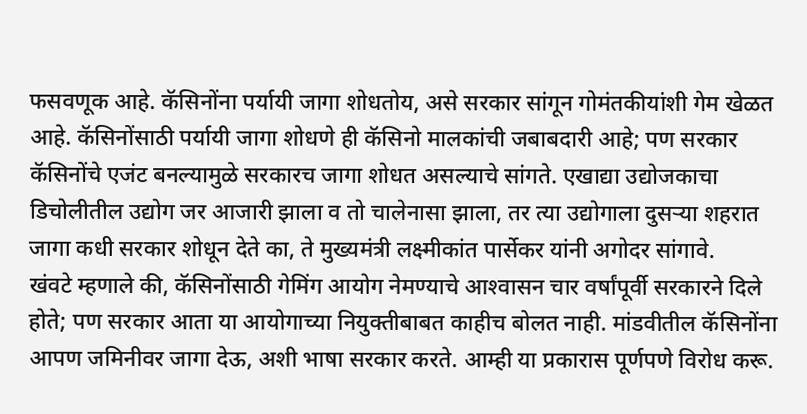फसवणूक आहे. कॅसिनोंना पर्यायी जागा शोधतोय, असे सरकार सांगून गोमंतकीयांशी गेम खेळत आहे. कॅसिनोंसाठी पर्यायी जागा शोधणे ही कॅसिनो मालकांची जबाबदारी आहे; पण सरकार कॅसिनोंचे एजंट बनल्यामुळे सरकारच जागा शोधत असल्याचे सांगते. एखाद्या उद्योजकाचा डिचोलीतील उद्योग जर आजारी झाला व तो चालेनासा झाला, तर त्या उद्योगाला दुसर्‍या शहरात जागा कधी सरकार शोधून देते का, ते मुख्यमंत्री लक्ष्मीकांत पार्सेकर यांनी अगोदर सांगावे.
खंवटे म्हणाले की, कॅसिनोंसाठी गेमिंग आयोग नेमण्याचे आश्‍वासन चार वर्षांपूर्वी सरकारने दिले होते; पण सरकार आता या आयोगाच्या नियुक्तीबाबत काहीच बोलत नाही. मांडवीतील कॅसिनोंना आपण जमिनीवर जागा देऊ, अशी भाषा सरकार करते. आम्ही या प्रकारास पूर्णपणे विरोध करू.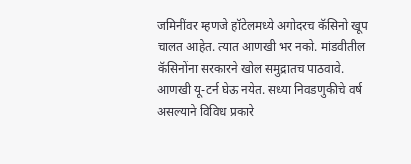जमिनींवर म्हणजे हॉटेलमध्ये अगोदरच कॅसिनो खूप चालत आहेत. त्यात आणखी भर नको. मांडवीतील कॅसिनोंना सरकारने खोल समुद्रातच पाठवावे. आणखी यू-टर्न घेऊ नयेत. सध्या निवडणुकीचे वर्ष असल्याने विविध प्रकारे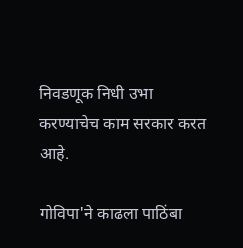निवडणूक निधी उभा करण्याचेच काम सरकार करत आहे.

गोविपा'ने काढला पाठिंबा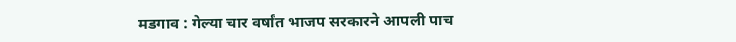मडगाव : गेल्या चार वर्षांत भाजप सरकारने आपली पाच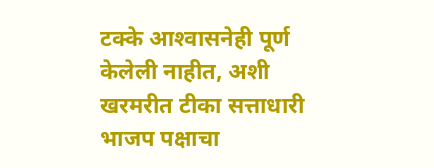टक्के आश्‍वासनेही पूर्ण केलेली नाहीत, अशी खरमरीत टीका सत्ताधारी भाजप पक्षाचा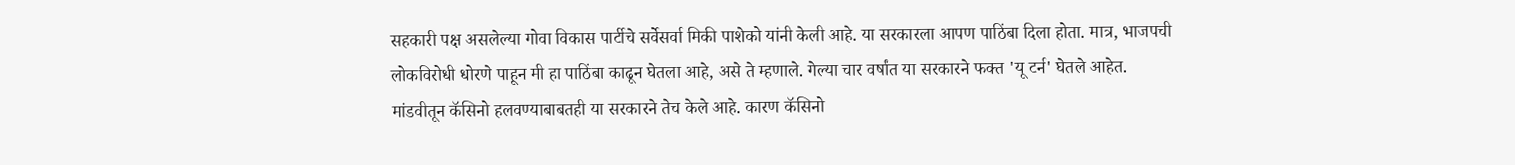सहकारी पक्ष असलेल्या गोवा विकास पार्टीचे सर्वेसर्वा मिकी पाशेको यांनी केली आहे. या सरकारला आपण पाठिंबा दिला होता. मात्र, भाजपची लोकविरोधी धोरणे पाहून मी हा पाठिंबा काढून घेतला आहे, असे ते म्हणाले. गेल्या चार वर्षांत या सरकारने फक्त 'यू टर्न' घेतले आहेत. मांडवीतून कॅसिनो हलवण्याबाबतही या सरकारने तेच केले आहे. कारण कॅसिनो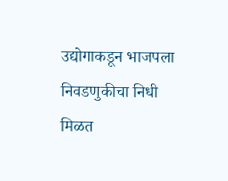उद्योगाकडून भाजपला निवडणुकीचा निधी मिळत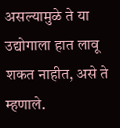असल्यामुळे ते या उद्योगाला हात लावू शकत नाहीत, असे ते म्हणाले.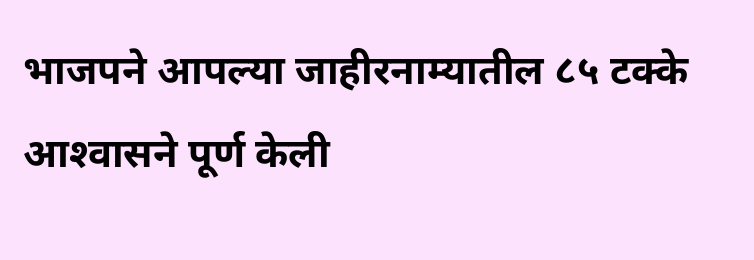भाजपने आपल्या जाहीरनाम्यातील ८५ टक्के आश्‍वासने पूर्ण केली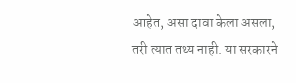आहेत, असा दावा केला असला, तरी त्यात तथ्य नाही. या सरकारने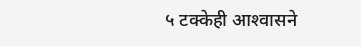५ टक्केही आश्‍वासने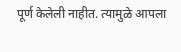पूर्ण केलेली नाहीत. त्यामुळे आपला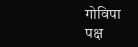गोविपा पक्ष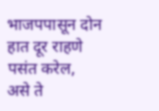भाजपपासून दोन हात दूर राहणे पसंत करेल, असे ते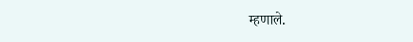म्हणाले.